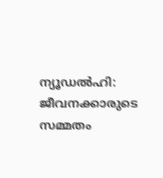ന്യൂഡൽഹി: ജീവനക്കാരുടെ സമ്മതം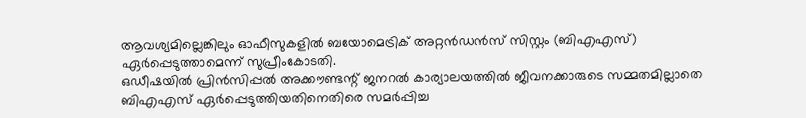ആവശ്യമില്ലെങ്കിലും ഓഫീസുകളിൽ ബയോമെട്രിക് അറ്റൻഡൻസ് സിസ്റ്റം (ബിഎഎസ്) ഏർപ്പെടുത്താമെന്ന് സുപ്രീംകോടതി.
ഒഡീഷയിൽ പ്രിൻസിപ്പൽ അക്കൗണ്ടന്റ് ജനറൽ കാര്യാലയത്തിൽ ജീവനക്കാരുടെ സമ്മതമില്ലാതെ ബിഎഎസ് ഏർപ്പെടുത്തിയതിനെതിരെ സമർപ്പിച്ച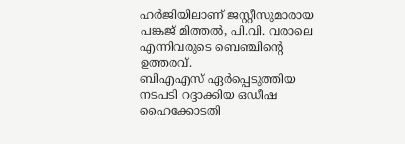ഹർജിയിലാണ് ജസ്റ്റീസുമാരായ പങ്കജ് മിത്തൽ, പി.വി. വരാലെ എന്നിവരുടെ ബെഞ്ചിന്റെ ഉത്തരവ്.
ബിഎഎസ് ഏർപ്പെടുത്തിയ നടപടി റദ്ദാക്കിയ ഒഡീഷ ഹൈക്കോടതി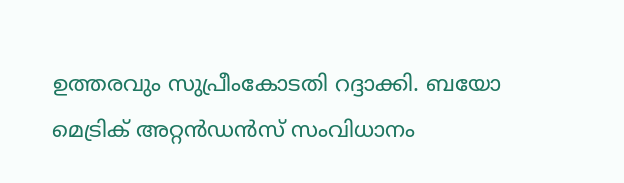ഉത്തരവും സുപ്രീംകോടതി റദ്ദാക്കി. ബയോ മെട്രിക് അറ്റൻഡൻസ് സംവിധാനം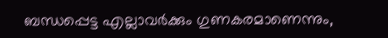ബന്ധപ്പെട്ട എല്ലാവർക്കും ഗുണകരമാണെന്നും,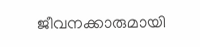ജീവനക്കാരുമായി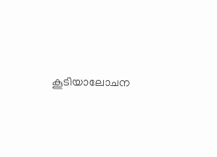കൂടിയാലോചന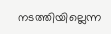നടത്തിയില്ലെന്ന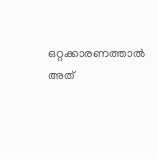ഒറ്റക്കാരണത്താൽ അത്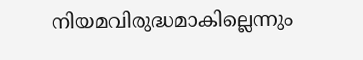നിയമവിരുദ്ധമാകില്ലെന്നും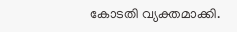കോടതി വ്യക്തമാക്കി.